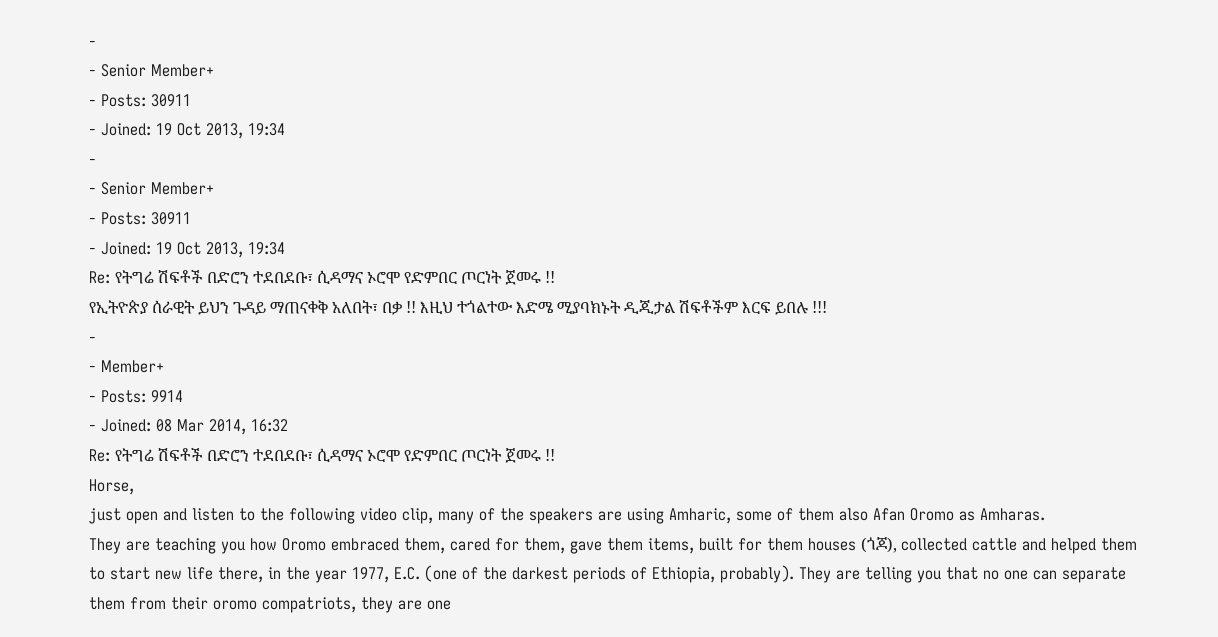-
- Senior Member+
- Posts: 30911
- Joined: 19 Oct 2013, 19:34
-
- Senior Member+
- Posts: 30911
- Joined: 19 Oct 2013, 19:34
Re: የትግሬ ሽፍቶች በድሮን ተደበደቡ፣ ሲዳማና ኦሮሞ የድምበር ጦርነት ጀመሩ !!
የኢትዮጵያ ሰራዊት ይህን ጉዳይ ማጠናቀቅ አለበት፣ በቃ !! እዚህ ተጎልተው እድሜ ሚያባክኑት ዲጂታል ሽፍቶችም እርፍ ይበሉ !!!
-
- Member+
- Posts: 9914
- Joined: 08 Mar 2014, 16:32
Re: የትግሬ ሽፍቶች በድሮን ተደበደቡ፣ ሲዳማና ኦሮሞ የድምበር ጦርነት ጀመሩ !!
Horse,
just open and listen to the following video clip, many of the speakers are using Amharic, some of them also Afan Oromo as Amharas.
They are teaching you how Oromo embraced them, cared for them, gave them items, built for them houses (ጎጆ), collected cattle and helped them to start new life there, in the year 1977, E.C. (one of the darkest periods of Ethiopia, probably). They are telling you that no one can separate them from their oromo compatriots, they are one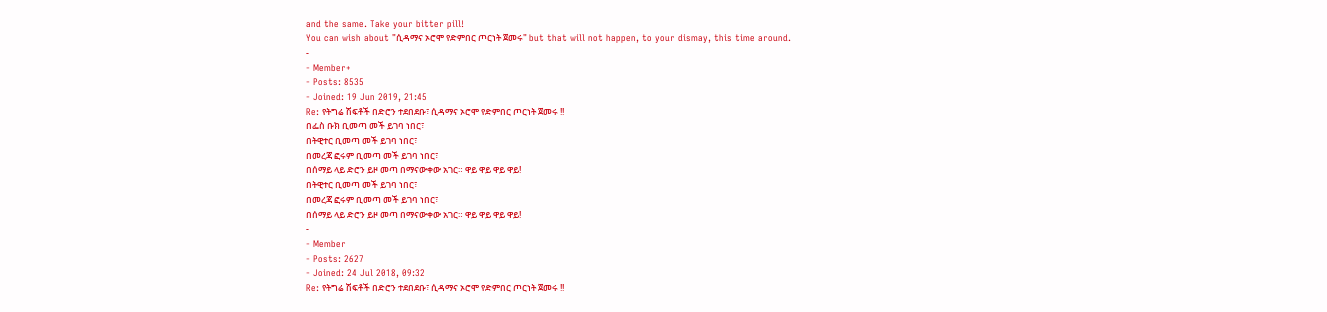and the same. Take your bitter pill!
You can wish about "ሲዳማና ኦሮሞ የድምበር ጦርነት ጀመሩ" but that will not happen, to your dismay, this time around.
-
- Member+
- Posts: 8535
- Joined: 19 Jun 2019, 21:45
Re: የትግሬ ሽፍቶች በድሮን ተደበደቡ፣ ሲዳማና ኦሮሞ የድምበር ጦርነት ጀመሩ !!
በፌስ ቡክ ቢመጣ መች ይገባ ነበር፣
በትዊተር ቢመጣ መች ይገባ ነበር፣
በመረጃ ፎሩም ቢመጣ መች ይገባ ነበር፣
በሰማይ ላይ ድሮን ይዞ መጣ በማናውቀው አገር። ዋይ ዋይ ዋይ ዋይ!
በትዊተር ቢመጣ መች ይገባ ነበር፣
በመረጃ ፎሩም ቢመጣ መች ይገባ ነበር፣
በሰማይ ላይ ድሮን ይዞ መጣ በማናውቀው አገር። ዋይ ዋይ ዋይ ዋይ!
-
- Member
- Posts: 2627
- Joined: 24 Jul 2018, 09:32
Re: የትግሬ ሽፍቶች በድሮን ተደበደቡ፣ ሲዳማና ኦሮሞ የድምበር ጦርነት ጀመሩ !!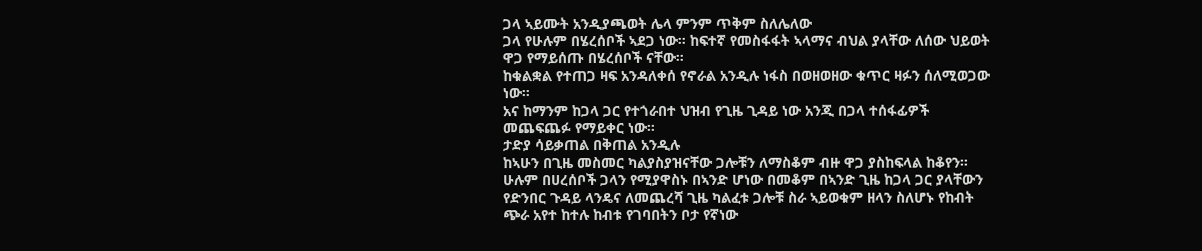ጋላ ኣይሙት አንዲያጫወት ሌላ ምንም ጥቅም ስለሌለው
ጋላ የሁሉም በሄረሰቦች ኣደጋ ነው። ከፍተኛ የመስፋፋት ኣላማና ብህል ያላቸው ለሰው ህይወት ዋጋ የማይሰጡ በሄረሰቦች ናቸው።
ከቁልቋል የተጠጋ ዛፍ አንዳለቀሰ የኖራል አንዲሉ ነፋስ በወዘወዘው ቁጥር ዛፉን ሰለሚወጋው ነው።
አና ከማንም ከጋላ ጋር የተጎራበተ ህዝብ የጊዜ ጊዳይ ነው አንጂ በጋላ ተሰፋፊዎች መጨፍጨፉ የማይቀር ነው።
ታድያ ሳይቃጠል በቅጠል አንዲሉ
ከኣሁን በጊዜ መስመር ካልያስያዝናቸው ጋሎቹን ለማስቆም ብዙ ዋጋ ያስከፍላል ከቆየን። ሁሉም በሀረሰቦች ጋላን የሚያዋስኑ በኣንድ ሆነው በመቆም በኣንድ ጊዜ ከጋላ ጋር ያላቸውን የድንበር ጉዳይ ላንዴና ለመጨረሻ ጊዜ ካልፈቱ ጋሎቹ ስራ ኣይወቁም ዘላን ስለሆኑ የከብት ጭራ አየተ ከተሉ ከብቱ የገባበትን ቦታ የኛነው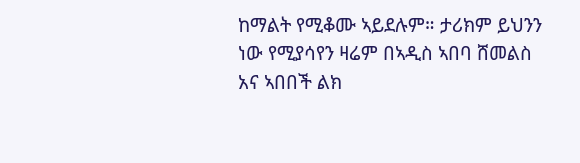ከማልት የሚቆሙ ኣይደሉም። ታሪክም ይህንን ነው የሚያሳየን ዛሬም በኣዲስ ኣበባ ሸመልስ አና ኣበበች ልክ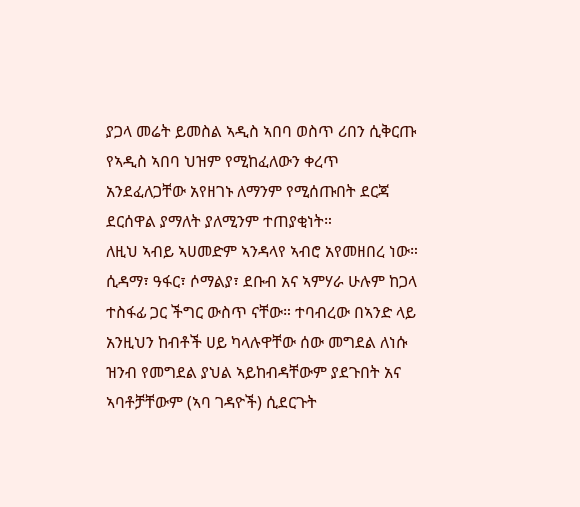ያጋላ መሬት ይመስል ኣዲስ ኣበባ ወስጥ ሪበን ሲቅርጡ የኣዲስ ኣበባ ህዝም የሚከፈለውን ቀረጥ አንደፈለጋቸው አየዘገኑ ለማንም የሚሰጡበት ደርጃ ደርሰዋል ያማለት ያለሚንም ተጠያቂነት።
ለዚህ ኣብይ ኣሀመድም ኣንዳላየ ኣብሮ አየመዘበረ ነው። ሲዳማ፣ ዓፋር፣ ሶማልያ፣ ደቡብ አና ኣምሃራ ሁሉም ከጋላ ተስፋፊ ጋር ችግር ውስጥ ናቸው። ተባብረው በኣንድ ላይ አንዚህን ከብቶች ሀይ ካላሉዋቸው ሰው መግደል ለነሱ ዝንብ የመግደል ያህል ኣይከብዳቸውም ያደጉበት አና ኣባቶቻቸውም (ኣባ ገዳዮች) ሲደርጉት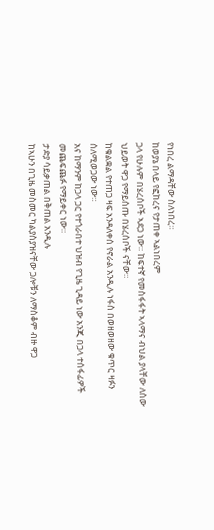የነበረ ልማዳቸው ስለነበረ።
ከወያኔ በላይ የፎከረና የታጠቀ ኣልነበረም
ጋላ የሁሉም በሄረሰቦች ኣደጋ ነው። ከፍተኛ የመስፋፋት ኣላማና ብህል ያላቸው ለሰው ህይወት ዋጋ የማይሰጡ በሄረሰቦች ናቸው።
ከቁልቋል የተጠጋ ዛፍ አንዳለቀሰ የኖራል አንዲሉ ነፋስ በወዘወዘው ቁጥር ዛፉን ሰለሚወጋው ነው።
አና ከማንም ከጋላ ጋር የተጎራበተ ህዝብ የጊዜ ጊዳይ ነው አንጂ በጋላ ተሰፋፊዎች መጨፍጨፉ የማይቀር ነው።
ታድያ ሳይቃጠል በቅጠል አንዲሉ
ከኣሁን በጊዜ መስመር ካልያስያዝናቸው ጋሎቹን ለማስቆም ብዙ ዋጋ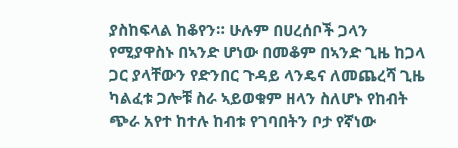ያስከፍላል ከቆየን። ሁሉም በሀረሰቦች ጋላን የሚያዋስኑ በኣንድ ሆነው በመቆም በኣንድ ጊዜ ከጋላ ጋር ያላቸውን የድንበር ጉዳይ ላንዴና ለመጨረሻ ጊዜ ካልፈቱ ጋሎቹ ስራ ኣይወቁም ዘላን ስለሆኑ የከብት ጭራ አየተ ከተሉ ከብቱ የገባበትን ቦታ የኛነው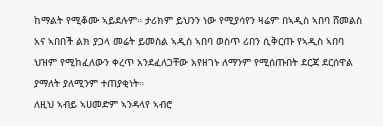ከማልት የሚቆሙ ኣይደሉም። ታሪክም ይህንን ነው የሚያሳየን ዛሬም በኣዲስ ኣበባ ሸመልስ አና ኣበበች ልክ ያጋላ መሬት ይመስል ኣዲስ ኣበባ ወስጥ ሪበን ሲቅርጡ የኣዲስ ኣበባ ህዝም የሚከፈለውን ቀረጥ አንደፈለጋቸው አየዘገኑ ለማንም የሚሰጡበት ደርጃ ደርሰዋል ያማለት ያለሚንም ተጠያቂነት።
ለዚህ ኣብይ ኣሀመድም ኣንዳላየ ኣብሮ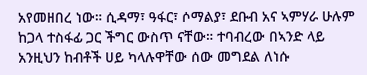አየመዘበረ ነው። ሲዳማ፣ ዓፋር፣ ሶማልያ፣ ደቡብ አና ኣምሃራ ሁሉም ከጋላ ተስፋፊ ጋር ችግር ውስጥ ናቸው። ተባብረው በኣንድ ላይ አንዚህን ከብቶች ሀይ ካላሉዋቸው ሰው መግደል ለነሱ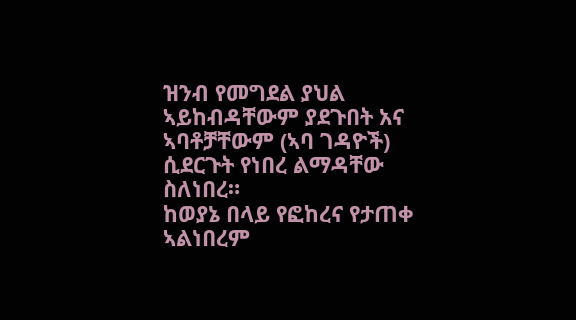ዝንብ የመግደል ያህል ኣይከብዳቸውም ያደጉበት አና ኣባቶቻቸውም (ኣባ ገዳዮች) ሲደርጉት የነበረ ልማዳቸው ስለነበረ።
ከወያኔ በላይ የፎከረና የታጠቀ ኣልነበረም